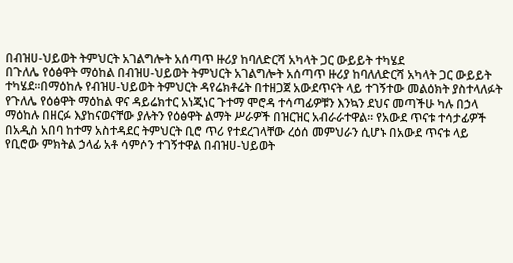በብዝሀ-ህይወት ትምህርት አገልግሎት አሰጣጥ ዙሪያ ከባለድርሻ አካላት ጋር ውይይት ተካሄደ
በጉለሌ የዕፅዋት ማዕከል በብዝሀ-ህይወት ትምህርት አገልግሎት አሰጣጥ ዙሪያ ከባለለድርሻ አካላት ጋር ውይይት ተካሄደ፡፡በማዕከሉ የብዝሀ-ህይወት ትምህርት ዳየሬክቶሬት በተዘጋጀ አውደጥናት ላይ ተገኝተው መልዕክት ያስተላለፉት የጉለሌ የዕፅዋት ማዕከል ዋና ዳይሬክተር አነጂነር ጉተማ ሞሮዳ ተሳጣፊዎቹን እንኳን ደህና መጣችሁ ካሉ በኃላ ማዕከሉ በዘርፉ እያከናወናቸው ያሉትን የዕፅዋት ልማት ሥራዎች በዝርዝር አብራራተዋል፡፡ የአውደ ጥናቱ ተሳታፊዎች በአዲስ አበባ ከተማ አስተዳደር ትምህርት ቢሮ ጥሪ የተደረገላቸው ረዕሰ መምህራን ሲሆኑ በአውደ ጥናቱ ላይ የቢሮው ምክትል ኃላፊ አቶ ሳምሶን ተገኝተዋል በብዝሀ-ህይወት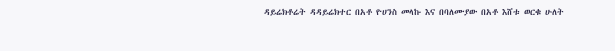ዳይሬክቶሬት ዳዳይሬክተር በአቶ ዮሀንስ መላኩ እና በባለሙያው በአቶ እሸቱ ወርቁ ሁለት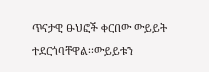ጥናታዊ ፁህፎች ቀርበው ውይይት ተደርጎባቸዋል፡፡ውይይቱን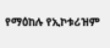የማዕከሉ የኢኮቱሪዝም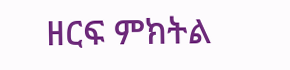ዘርፍ ምክትል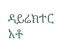ዳይሬክተር አቶ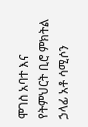ሞገስ አባተ እና የትምህርት ቢሮ ምክትል ኃላፊ አቶ ሳሚሶን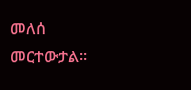መለሰ መርተውታል፡፡